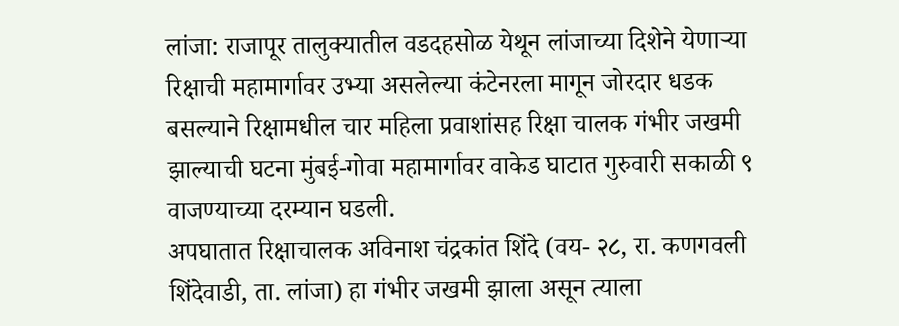लांजा: राजापूर तालुक्यातील वडदहसोळ येथून लांजाच्या दिशेने येणाऱ्या रिक्षाची महामार्गावर उभ्या असलेल्या कंटेनरला मागून जोरदार धडक बसल्याने रिक्षामधील चार महिला प्रवाशांसह रिक्षा चालक गंभीर जखमी झाल्याची घटना मुंबई-गोवा महामार्गावर वाकेड घाटात गुरुवारी सकाळी ९ वाजण्याच्या दरम्यान घडली.
अपघातात रिक्षाचालक अविनाश चंद्रकांत शिंदे (वय- २८, रा. कणगवली शिंदेवाडी, ता. लांजा) हा गंभीर जखमी झाला असून त्याला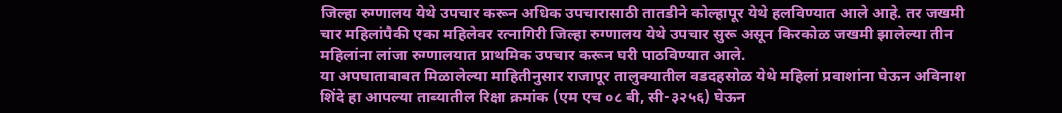जिल्हा रुग्णालय येथे उपचार करून अधिक उपचारासाठी तातडीने कोल्हापूर येथे हलविण्यात आले आहे. तर जखमी चार महिलांपैकी एका महिलेवर रत्नागिरी जिल्हा रुग्णालय येथे उपचार सुरू असून किरकोळ जखमी झालेल्या तीन महिलांना लांजा रुग्णालयात प्राथमिक उपचार करून घरी पाठविण्यात आले.
या अपघाताबाबत मिळालेल्या माहितीनुसार राजापूर तालुक्यातील वडदहसोळ येथे महिलां प्रवाशांना घेऊन अविनाश शिंदे हा आपल्या ताब्यातील रिक्षा क्रमांक (एम एच ०८ बी, सी-३२५६) घेऊन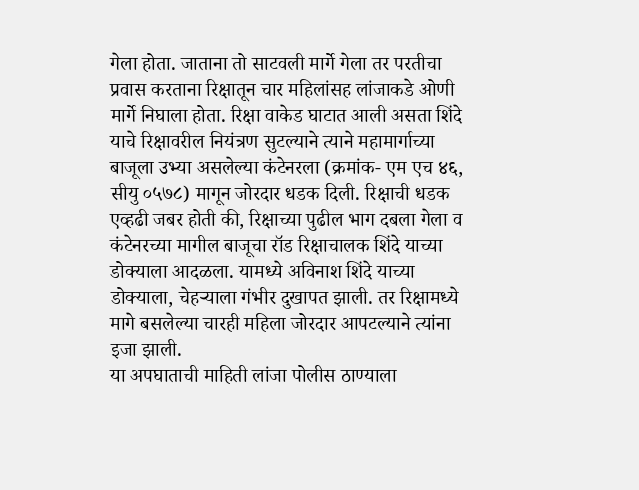गेला होता. जाताना तो साटवली मार्गे गेला तर परतीचा प्रवास करताना रिक्षातून चार महिलांसह लांजाकडे ओणी मार्गे निघाला होता. रिक्षा वाकेड घाटात आली असता शिंदे याचे रिक्षावरील नियंत्रण सुटल्याने त्याने महामार्गाच्या बाजूला उभ्या असलेल्या कंटेनरला (क्रमांक- एम एच ४६, सीयु ०५७८) मागून जोरदार धडक दिली. रिक्षाची धडक एव्हढी जबर होती की, रिक्षाच्या पुढील भाग दबला गेला व कंटेनरच्या मागील बाजूचा रॉड रिक्षाचालक शिंदे याच्या डोक्याला आदळला. यामध्ये अविनाश शिंदे याच्या डोक्याला, चेहऱ्याला गंभीर दुखापत झाली. तर रिक्षामध्ये मागे बसलेल्या चारही महिला जोरदार आपटल्याने त्यांना इजा झाली.
या अपघाताची माहिती लांजा पोलीस ठाण्याला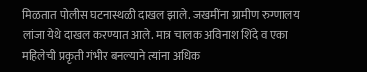मिळतात पोलीस घटनास्थळी दाखल झाले. जखमींना ग्रामीण रुग्णालय लांजा येथे दाखल करण्यात आले. मात्र चालक अविनाश शिंदे व एका महिलेची प्रकृती गंभीर बनल्याने त्यांना अधिक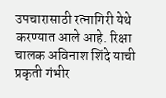उपचारासाठी रत्नागिरी येथे करण्यात आले आहे. रिक्षा चालक अविनाश शिंदे याची प्रकृती गंभीर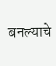बनल्याचे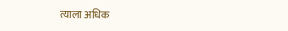त्याला अधिक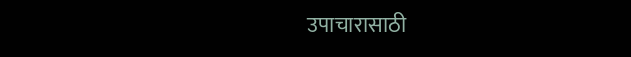उपाचारासाठी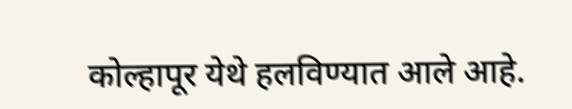कोल्हापूर येथे हलविण्यात आले आहे.